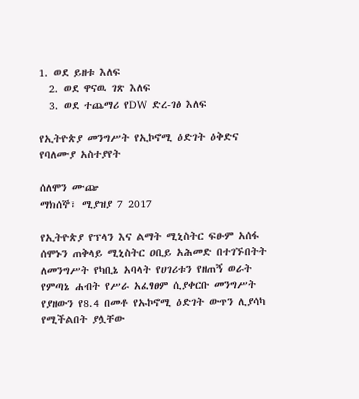1. ወደ ይዘቱ እለፍ
  2. ወደ ዋናዉ ገጽ እለፍ
  3. ወደ ተጨማሪ የDW ድረ-ገፅ እለፍ

የኢትዮጵያ መንግሥት የኢኮኖሚ ዕድገት ዕቅድና የባለሙያ አስተያየት

ሰለሞን ሙጬ
ማክሰኞ፣ ሚያዝያ 7 2017

የኢትዮጵያ የፕላን እና ልማት ሚኒስትር ፍፁም አሰፋ ሰሞኑን ጠቅላይ ሚኒስትር ዐቢይ አሕመድ በተገኙበትት ለመንግሥት የካቢኔ አባላት የሀገሪቱን የዘጠኝ ወራት የምጣኔ ሐብት የሥራ አፈፃፀም ሲያቀርቡ መንግሥት የያዘውን የ8.4 በመቶ የኡኮኖሚ ዕድገት ውጥን ሊያሳካ የሚችልበት ያሏቸው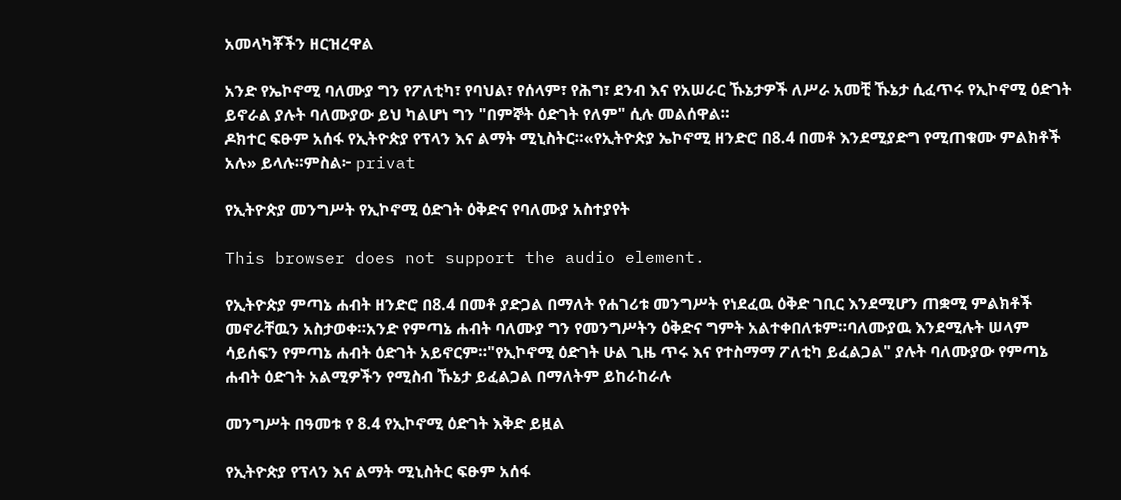አመላካቾችን ዘርዝረዋል

አንድ የኤኮኖሚ ባለሙያ ግን የፖለቲካ፣ የባህል፣ የሰላም፣ የሕግ፣ ደንብ እና የአሠራር ኹኔታዎች ለሥራ አመቺ ኹኔታ ሲፈጥሩ የኢኮኖሚ ዕድገት ይኖራል ያሉት ባለሙያው ይህ ካልሆነ ግን "በምኞት ዕድገት የለም" ሲሉ መልሰዋል።
ዶክተር ፍፁም አሰፋ የኢትዮጵያ የፕላን እና ልማት ሚኒስትር።«የኢትዮጵያ ኤኮኖሚ ዘንድሮ በ8.4 በመቶ እንደሚያድግ የሚጠቁሙ ምልክቶች አሉ» ይላሉ።ምስል፦ privat

የኢትዮጵያ መንግሥት የኢኮኖሚ ዕድገት ዕቅድና የባለሙያ አስተያየት

This browser does not support the audio element.

የኢትዮጵያ ምጣኔ ሐብት ዘንድሮ በ8.4 በመቶ ያድጋል በማለት የሐገሪቱ መንግሥት የነደፈዉ ዕቅድ ገቢር እንደሚሆን ጠቋሚ ምልክቶች መኖራቸዉን አስታወቀ።አንድ የምጣኔ ሐብት ባለሙያ ግን የመንግሥትን ዕቅድና ግምት አልተቀበለቱም።ባለሙያዉ እንደሚሉት ሠላም ሳይሰፍን የምጣኔ ሐብት ዕድገት አይኖርም።"የኢኮኖሚ ዕድገት ሁል ጊዜ ጥሩ እና የተስማማ ፖለቲካ ይፈልጋል" ያሉት ባለሙያው የምጣኔ ሐብት ዕድገት አልሚዎችን የሚስብ ኹኔታ ይፈልጋል በማለትም ይከራከራሉ

መንግሥት በዓመቱ የ 8.4 የኢኮኖሚ ዕድገት እቅድ ይዟል

የኢትዮጵያ የፕላን እና ልማት ሚኒስትር ፍፁም አሰፋ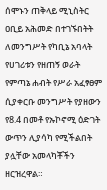ሰሞኑን ጠቅላይ ሚኒስትር ዐቢይ አሕመድ በተገኙበትት ለመንግሥት የካቢኔ አባላት የሀገሪቱን የዘጠኝ ወራት የምጣኔ ሐብት የሥራ አፈፃፀም ሲያቀርቡ መንግሥት የያዘውን የ8.4 በመቶ የኡኮኖሚ ዕድገት ውጥን ሊያሳካ የሚችልበት ያሏቸው አመላካቾችን ዘርዝረዋል።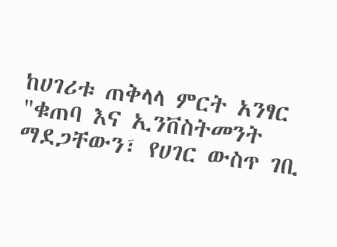ከሀገሪቱ ጠቅላላ ምርት አንፃር "ቁጠባ እና ኢንቨስትመንት ማደጋቸውን፣ የሀገር ውስጥ ገቢ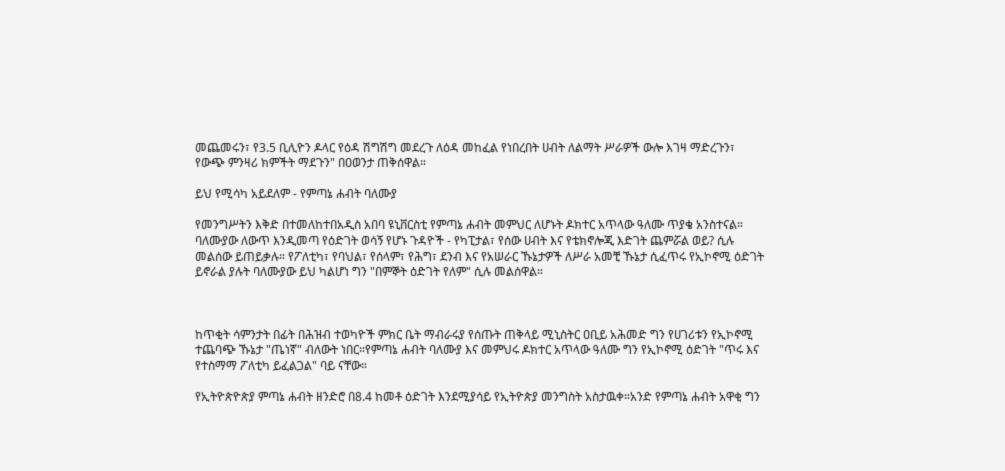መጨመሩን፣ የ3.5 ቢሊዮን ዶላር የዕዳ ሽግሽግ መደረጉ ለዕዳ መከፈል የነበረበት ሀብት ለልማት ሥራዎች ውሎ እገዛ ማድረጉን፣ የውጭ ምንዛሪ ክምችት ማደጉን" በዐወንታ ጠቅሰዋል።

ይህ የሚሳካ አይደለም - የምጣኔ ሐብት ባለሙያ

የመንግሥትን እቅድ በተመለከተበአዲስ አበባ ዩኒቨርስቲ የምጣኔ ሐብት መምህር ለሆኑት ዶክተር አጥላው ዓለሙ ጥያቄ አንስተናል። ባለሙያው ለውጥ እንዲመጣ የዕድገት ወሳኝ የሆኑ ጉዳዮች - የካፒታል፣ የሰው ሀብት እና የቴክኖሎጂ እድገት ጨምሯል ወይ? ሲሉ መልሰው ይጠይቃሉ። የፖለቲካ፣ የባህል፣ የሰላም፣ የሕግ፣ ደንብ እና የአሠራር ኹኔታዎች ለሥራ አመቺ ኹኔታ ሲፈጥሩ የኢኮኖሚ ዕድገት ይኖራል ያሉት ባለሙያው ይህ ካልሆነ ግን "በምኞት ዕድገት የለም" ሲሉ መልሰዋል።



ከጥቂት ሳምንታት በፊት በሕዝብ ተወካዮች ምክር ቤት ማብራሩያ የሰጡት ጠቅላይ ሚኒስትር ዐቢይ አሕመድ ግን የሀገሪቱን የኢኮኖሚ ተጨባጭ ኹኔታ "ጤነኛ" ብለውት ነበር።የምጣኔ ሐብት ባለሙያ እና መምህሩ ዶክተር አጥላው ዓለሙ ግን የኢኮኖሚ ዕድገት "ጥሩ እና የተስማማ ፖለቲካ ይፈልጋል" ባይ ናቸው።

የኢትዮጵዮጵያ ምጣኔ ሐብት ዘንድሮ በ8.4 ከመቶ ዕድገት እንደሚያሳይ የኢትዮጵያ መንግስት አስታዉቀ።አንድ የምጣኔ ሐብት አዋቂ ግን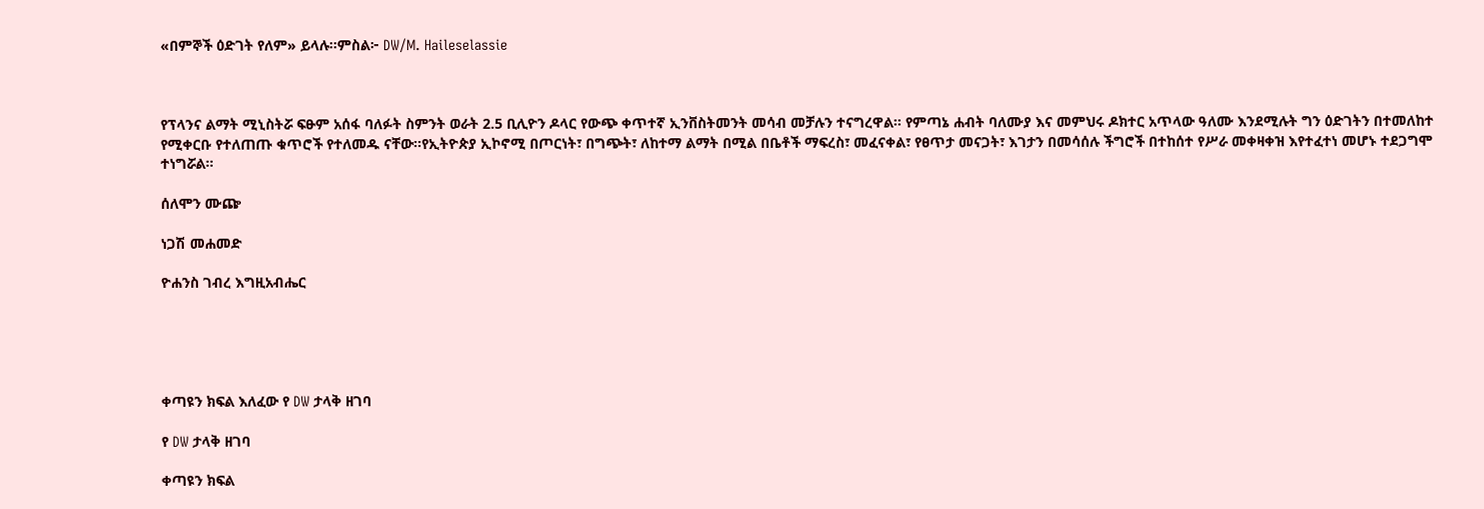«በምኞች ዕድገት የለም» ይላሉ።ምስል፦ DW/M. Haileselassie



የፕላንና ልማት ሚኒስትሯ ፍፁም አሰፋ ባለፉት ስምንት ወራት 2.5 ቢሊዮን ዶላር የውጭ ቀጥተኛ ኢንቨስትመንት መሳብ መቻሉን ተናግረዋል። የምጣኔ ሐብት ባለሙያ እና መምህሩ ዶክተር አጥላው ዓለሙ እንደሚሉት ግን ዕድገትን በተመለከተ የሚቀርቡ የተለጠጡ ቁጥሮች የተለመዱ ናቸው።የኢትዮጵያ ኢኮኖሚ በጦርነት፣ በግጭት፣ ለከተማ ልማት በሚል በቤቶች ማፍረስ፣ መፈናቀል፣ የፀጥታ መናጋት፣ እገታን በመሳሰሉ ችግሮች በተከሰተ የሥራ መቀዛቀዝ እየተፈተነ መሆኑ ተደጋግሞ ተነግሯል።

ሰለሞን ሙጬ

ነጋሽ መሐመድ

ዮሐንስ ገብረ እግዚአብሔር





ቀጣዩን ክፍል እለፈው የ DW ታላቅ ዘገባ

የ DW ታላቅ ዘገባ

ቀጣዩን ክፍል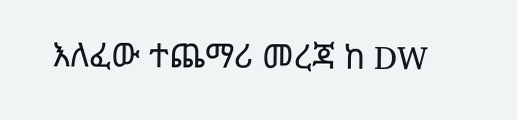እለፈው ተጨማሪ መረጃ ከ DW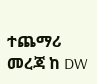ተጨማሪ መረጃ ከ DW